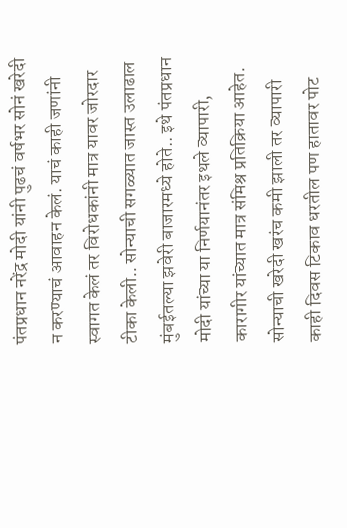पंतप्रधान नरेंद्र मोदी यांनी पुढचं वर्षभर सोनं खरेदी न करण्याचं आवाहन केलं. याचं काही जणांनी स्वागत केलं तर विरोधकांनी मात्र यावर जोरदार टीका केली.. सोन्याची सगळ्यात जास्त उलाढाल मुंबईतल्या झवेरी बाजारमध्ये होते.. इथे पंतप्रधान मोदी यांच्या या निर्णयानंतर इथले व्यापारी, कारागीर यांच्यात मात्र संमिश्र प्रतिक्रिया आहेत. सोन्याची खरेदी खरंच कमी झाली तर व्यापारी काही दिवस टिकाव धरतील पण हातावर पोट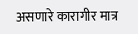असणारे कारागीर मात्र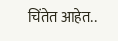चिंतेत आहेत..